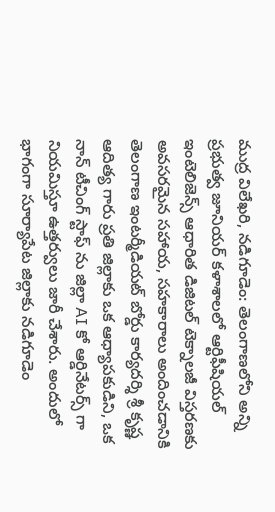ముద్ర విలేఖరి, నడిగూడెం: తెలంగాణలోని అన్ని ప్రభుత్వ జూనియర్ కళాశాలలో ఆర్టిఫీషియల్ ఇంటెలిజెన్స్ ఆధారిత డిజిటల్ టెక్నాలజీ విస్తరణకు అవసరమైన సహాయ, సహకారాలు అందించడానికి తెలంగాణ ఇంటర్మీడియట్ బోర్డు కార్యదర్శి శ్రీ కృష్ణ ఆదిత్య గారు ప్రతి జిల్లాకు ఒక ఆధ్యాపకుడిని, ఒక నాన్ టీచింగ్ స్టాఫ్ ను జిల్లా AI కో ఆర్డినేటర్స్ గా నియమిస్తూ ఉత్తర్వులు జారీ చేశారు. అందులో భాగంగా సూర్యాపేట జిల్లాకు నడిగూడెం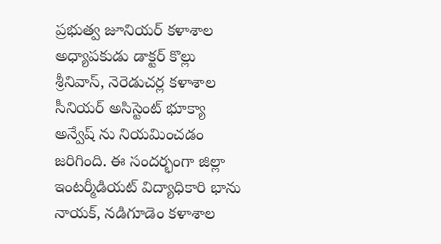ప్రభుత్వ జూనియర్ కళాశాల అధ్యాపకుడు డాక్టర్ కొల్లు శ్రీనివాస్, నెరెడుచర్ల కళాశాల సీనియర్ అసిస్టెంట్ భూక్యా అన్వేష్ ను నియమించడం జరిగింది. ఈ సందర్భంగా జిల్లా ఇంటర్మీడియట్ విద్యాధికారి భాను నాయక్, నడిగూడెం కళాశాల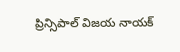ప్రిన్సిపాల్ విజయ నాయక్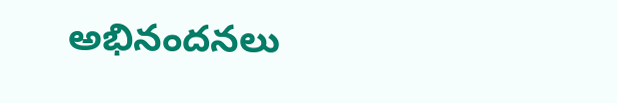అభినందనలు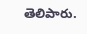తెలిపారు.